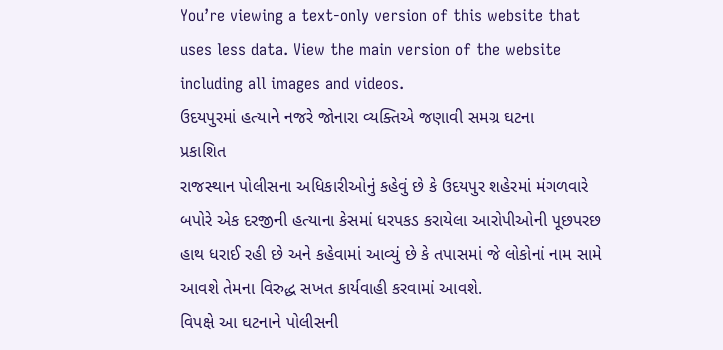You’re viewing a text-only version of this website that uses less data. View the main version of the website including all images and videos.
ઉદયપુરમાં હત્યાને નજરે જોનારા વ્યક્તિએ જણાવી સમગ્ર ઘટના
પ્રકાશિત
રાજસ્થાન પોલીસના અધિકારીઓનું કહેવું છે કે ઉદયપુર શહેરમાં મંગળવારે બપોરે એક દરજીની હત્યાના કેસમાં ધરપકડ કરાયેલા આરોપીઓની પૂછપરછ હાથ ધરાઈ રહી છે અને કહેવામાં આવ્યું છે કે તપાસમાં જે લોકોનાં નામ સામે આવશે તેમના વિરુદ્ધ સખત કાર્યવાહી કરવામાં આવશે.
વિપક્ષે આ ઘટનાને પોલીસની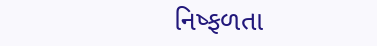નિષ્ફળતા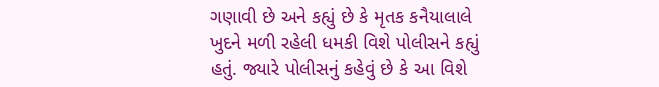ગણાવી છે અને કહ્યું છે કે મૃતક કનૈયાલાલે ખુદને મળી રહેલી ધમકી વિશે પોલીસને કહ્યું હતું. જ્યારે પોલીસનું કહેવું છે કે આ વિશે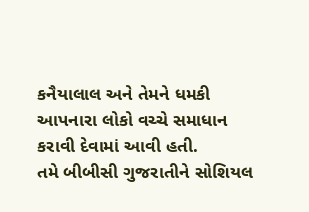કનૈયાલાલ અને તેમને ધમકી આપનારા લોકો વચ્ચે સમાધાન કરાવી દેવામાં આવી હતી.
તમે બીબીસી ગુજરાતીને સોશિયલ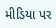મીડિયા પર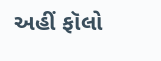અહીં ફૉલો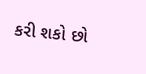કરી શકો છો